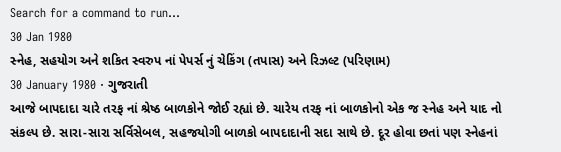Search for a command to run...
30 Jan 1980
સ્નેહ, સહયોગ અને શકિત સ્વરુપ નાં પેપર્સ નું ચેકિંગ (તપાસ) અને રિઝલ્ટ (પરિણામ)
30 January 1980 · ગુજરાતી
આજે બાપદાદા ચારે તરફ નાં શ્રેષ્ઠ બાળકોને જોઈ રહ્યાં છે. ચારેય તરફ નાં બાળકોનો એક જ સ્નેહ અને યાદ નો સંકલ્પ છે. સારા-સારા સર્વિસેબલ, સહજયોગી બાળકો બાપદાદાની સદા સાથે છે. દૂર હોવા છતાં પણ સ્નેહનાં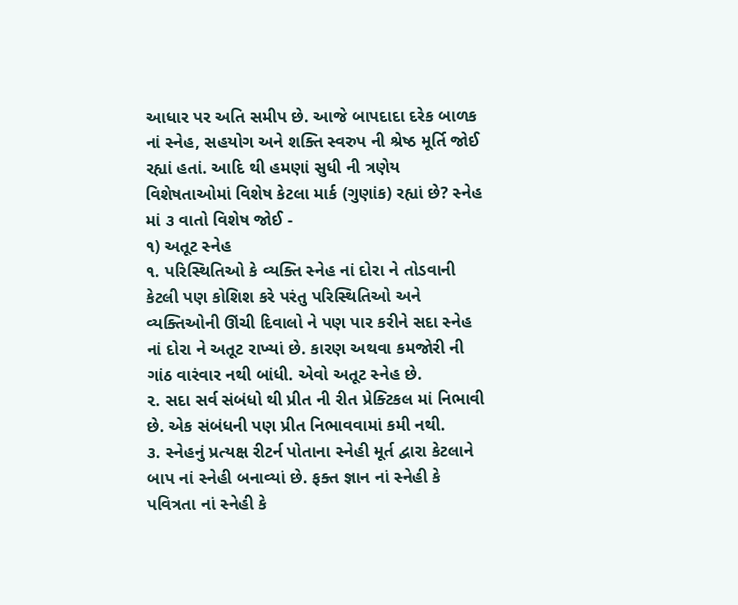આધાર પર અતિ સમીપ છે. આજે બાપદાદા દરેક બાળક નાં સ્નેહ, સહયોગ અને શક્તિ સ્વરુપ ની શ્રેષ્ઠ મૂર્તિ જોઈ રહ્યાં હતાં. આદિ થી હમણાં સુધી ની ત્રણેય વિશેષતાઓમાં વિશેષ કેટલા માર્ક (ગુણાંક) રહ્યાં છે? સ્નેહ માં ૩ વાતો વિશેષ જોઈ -
૧) અતૂટ સ્નેહ
૧. પરિસ્થિતિઓ કે વ્યક્તિ સ્નેહ નાં દોરા ને તોડવાની કેટલી પણ કોશિશ કરે પરંતુ પરિસ્થિતિઓ અને વ્યક્તિઓની ઊંચી દિવાલો ને પણ પાર કરીને સદા સ્નેહ નાં દોરા ને અતૂટ રાખ્યાં છે. કારણ અથવા કમજોરી ની ગાંઠ વારંવાર નથી બાંધી. એવો અતૂટ સ્નેહ છે.
૨. સદા સર્વ સંબંધો થી પ્રીત ની રીત પ્રેક્ટિકલ માં નિભાવી છે. એક સંબંધની પણ પ્રીત નિભાવવામાં કમી નથી.
૩. સ્નેહનું પ્રત્યક્ષ રીટર્ન પોતાના સ્નેહી મૂર્ત દ્વારા કેટલાને બાપ નાં સ્નેહી બનાવ્યાં છે. ફક્ત જ્ઞાન નાં સ્નેહી કે પવિત્રતા નાં સ્નેહી કે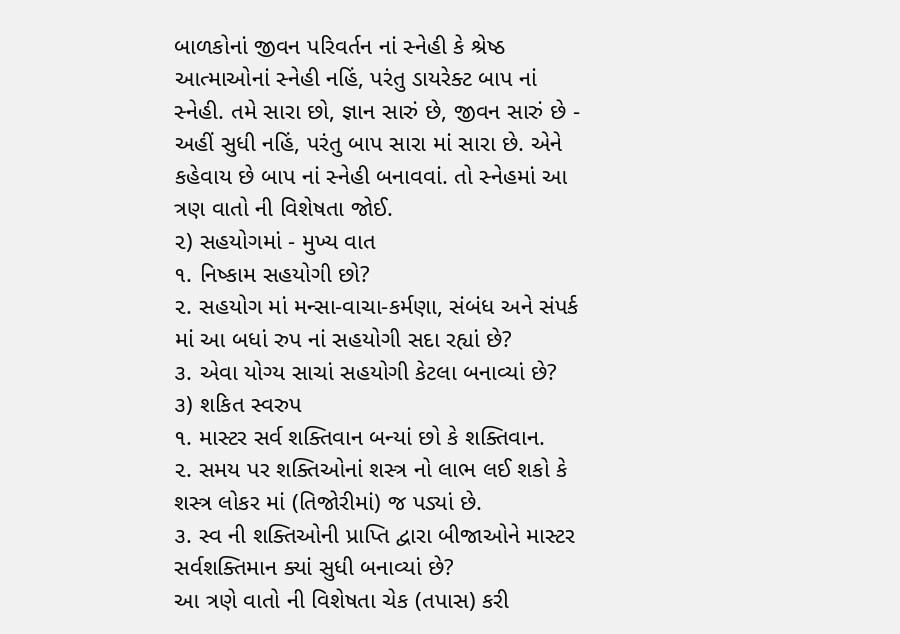બાળકોનાં જીવન પરિવર્તન નાં સ્નેહી કે શ્રેષ્ઠ આત્માઓનાં સ્નેહી નહિં, પરંતુ ડાયરેક્ટ બાપ નાં સ્નેહી. તમે સારા છો, જ્ઞાન સારું છે, જીવન સારું છે - અહીં સુધી નહિં, પરંતુ બાપ સારા માં સારા છે. એને કહેવાય છે બાપ નાં સ્નેહી બનાવવાં. તો સ્નેહમાં આ ત્રણ વાતો ની વિશેષતા જોઈ.
૨) સહયોગમાં - મુખ્ય વાત
૧. નિષ્કામ સહયોગી છો?
૨. સહયોગ માં મન્સા-વાચા-કર્મણા, સંબંધ અને સંપર્ક માં આ બધાં રુપ નાં સહયોગી સદા રહ્યાં છે?
૩. એવા યોગ્ય સાચાં સહયોગી કેટલા બનાવ્યાં છે?
૩) શકિત સ્વરુપ
૧. માસ્ટર સર્વ શક્તિવાન બન્યાં છો કે શક્તિવાન.
૨. સમય પર શક્તિઓનાં શસ્ત્ર નો લાભ લઈ શકો કે શસ્ત્ર લોકર માં (તિજોરીમાં) જ પડ્યાં છે.
૩. સ્વ ની શક્તિઓની પ્રાપ્તિ દ્વારા બીજાઓને માસ્ટર સર્વશક્તિમાન ક્યાં સુધી બનાવ્યાં છે?
આ ત્રણે વાતો ની વિશેષતા ચેક (તપાસ) કરી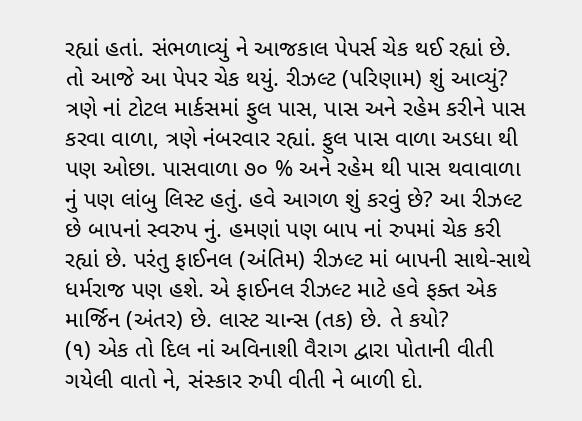રહ્યાં હતાં. સંભળાવ્યું ને આજકાલ પેપર્સ ચેક થઈ રહ્યાં છે. તો આજે આ પેપર ચેક થયું. રીઝલ્ટ (પરિણામ) શું આવ્યું? ત્રણે નાં ટોટલ માર્કસમાં ફુલ પાસ, પાસ અને રહેમ કરીને પાસ કરવા વાળા, ત્રણે નંબરવાર રહ્યાં. ફુલ પાસ વાળા અડધા થી પણ ઓછા. પાસવાળા ૭૦ % અને રહેમ થી પાસ થવાવાળા નું પણ લાંબુ લિસ્ટ હતું. હવે આગળ શું કરવું છે? આ રીઝલ્ટ છે બાપનાં સ્વરુપ નું. હમણાં પણ બાપ નાં રુપમાં ચેક કરી રહ્યાં છે. પરંતુ ફાઈનલ (અંતિમ) રીઝલ્ટ માં બાપની સાથે-સાથે ધર્મરાજ પણ હશે. એ ફાઈનલ રીઝલ્ટ માટે હવે ફક્ત એક માર્જિન (અંતર) છે. લાસ્ટ ચાન્સ (તક) છે. તે કયો?
(૧) એક તો દિલ નાં અવિનાશી વૈરાગ દ્વારા પોતાની વીતી ગયેલી વાતો ને, સંસ્કાર રુપી વીતી ને બાળી દો.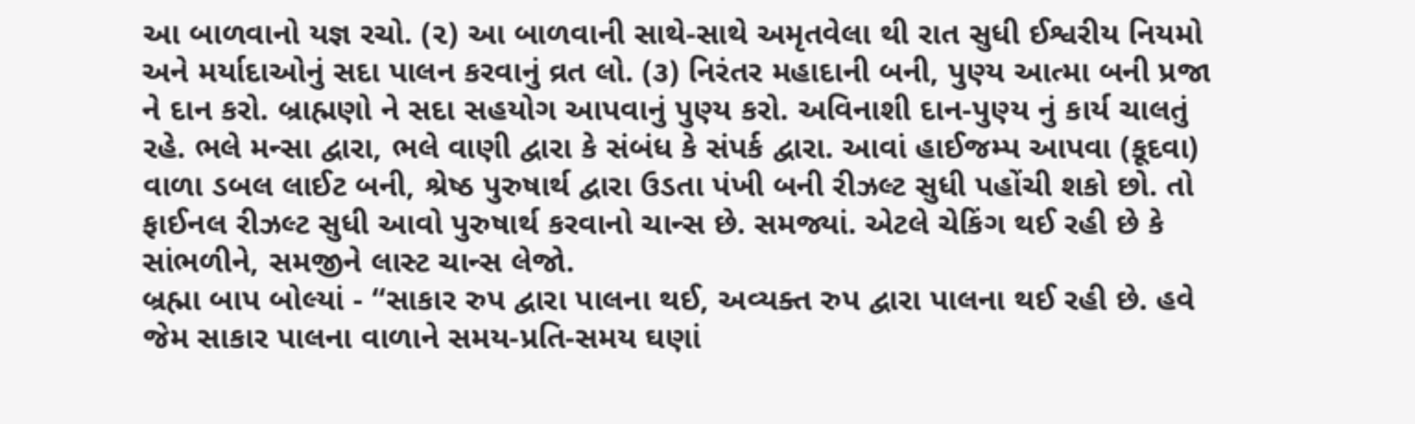આ બાળવાનો યજ્ઞ રચો. (૨) આ બાળવાની સાથે-સાથે અમૃતવેલા થી રાત સુધી ઈશ્વરીય નિયમો અને મર્યાદાઓનું સદા પાલન કરવાનું વ્રત લો. (૩) નિરંતર મહાદાની બની, પુણ્ય આત્મા બની પ્રજા ને દાન કરો. બ્રાહ્મણો ને સદા સહયોગ આપવાનું પુણ્ય કરો. અવિનાશી દાન-પુણ્ય નું કાર્ય ચાલતું રહે. ભલે મન્સા દ્વારા, ભલે વાણી દ્વારા કે સંબંધ કે સંપર્ક દ્વારા. આવાં હાઈજમ્પ આપવા (કૂદવા) વાળા ડબલ લાઈટ બની, શ્રેષ્ઠ પુરુષાર્થ દ્વારા ઉડતા પંખી બની રીઝલ્ટ સુધી પહોંચી શકો છો. તો ફાઈનલ રીઝલ્ટ સુધી આવો પુરુષાર્થ કરવાનો ચાન્સ છે. સમજ્યાં. એટલે ચેકિંગ થઈ રહી છે કે સાંભળીને, સમજીને લાસ્ટ ચાન્સ લેજો.
બ્રહ્મા બાપ બોલ્યાં - “સાકાર રુપ દ્વારા પાલના થઈ, અવ્યક્ત રુપ દ્વારા પાલના થઈ રહી છે. હવે જેમ સાકાર પાલના વાળાને સમય-પ્રતિ-સમય ઘણાં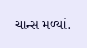ચાન્સ મળ્યાં.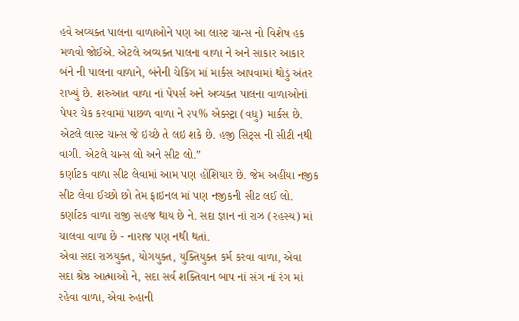હવે અવ્યક્ત પાલના વાળાઓને પણ આ લાસ્ટ ચાન્સ નો વિશેષ હક મળવો જોઈએ. એટલે અવ્યક્ત પાલના વાળા ને અને સાકાર આકાર બંને ની પાલના વાળાને, બંનેની ચેકિંગ માં માર્કસ આપવામાં થોડું અંતર રાખ્યું છે. શરુઆત વાળા નાં પેપર્સ અને અવ્યક્ત પાલના વાળાઓનાં પેપર ચેક કરવામાં પાછળ વાળા ને ૨૫% એક્સ્ટ્રા (વધુ) માર્કસ છે. એટલે લાસ્ટ ચાન્સ જે ઇચ્છે તે લઇ શકે છે. હજી સિટ્સ ની સીટી નથી વાગી. એટલે ચાન્સ લો અને સીટ લો.”
કર્ણાટક વાળા સીટ લેવામાં આમ પણ હોંશિયાર છે. જેમ અહીંયા નજીક સીટ લેવા ઈચ્છો છો તેમ ફાઇનલ માં પણ નજીકની સીટ લઈ લો. કર્ણાટક વાળા રાજી સહજ થાય છે ને. સદા જ્ઞાન નાં રાઝ (રહસ્ય) માં ચાલવા વાળા છે - નારાજ પણ નથી થતાં.
એવા સદા રાઝયુક્ત, યોગયુક્ત, યુક્તિયુક્ત કર્મ કરવા વાળા, એવા સદા શ્રેષ્ઠ આત્માઓ ને, સદા સર્વ શક્તિવાન બાપ નાં સંગ નાં રંગ માં રહેવા વાળા, એવા રુહાની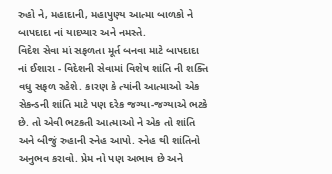રુહો ને, મહાદાની, મહાપુણ્ય આત્મા બાળકો ને બાપદાદા નાં યાદપ્યાર અને નમસ્તે.
વિદેશ સેવા માં સફળતા મૂર્ત બનવા માટે બાપદાદા નાં ઈશારા - વિદેશની સેવામાં વિશેષ શાંતિ ની શક્તિ વધુ સફળ રહેશે. કારણ કે ત્યાંની આત્માઓ એક સેકન્ડની શાંતિ માટે પણ દરેક જગ્યા-જગ્યાએ ભટકે છે. તો એવી ભટકતી આત્માઓ ને એક તો શાંતિ અને બીજું રુહાની સ્નેહ આપો. સ્નેહ થી શાંતિનો અનુભવ કરાવો. પ્રેમ નો પણ અભાવ છે અને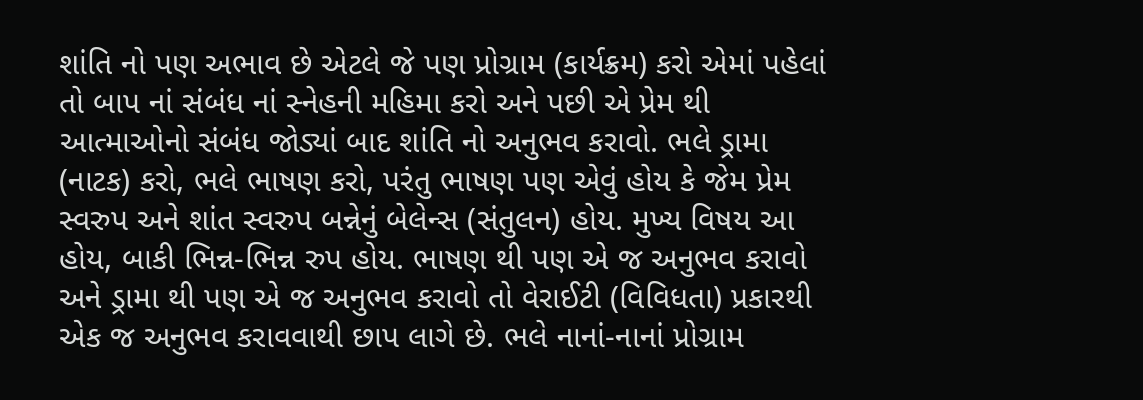શાંતિ નો પણ અભાવ છે એટલે જે પણ પ્રોગ્રામ (કાર્યક્રમ) કરો એમાં પહેલાં તો બાપ નાં સંબંધ નાં સ્નેહની મહિમા કરો અને પછી એ પ્રેમ થી આત્માઓનો સંબંધ જોડ્યાં બાદ શાંતિ નો અનુભવ કરાવો. ભલે ડ્રામા (નાટક) કરો, ભલે ભાષણ કરો, પરંતુ ભાષણ પણ એવું હોય કે જેમ પ્રેમ સ્વરુપ અને શાંત સ્વરુપ બન્નેનું બેલેન્સ (સંતુલન) હોય. મુખ્ય વિષય આ હોય, બાકી ભિન્ન-ભિન્ન રુપ હોય. ભાષણ થી પણ એ જ અનુભવ કરાવો અને ડ્રામા થી પણ એ જ અનુભવ કરાવો તો વેરાઈટી (વિવિધતા) પ્રકારથી એક જ અનુભવ કરાવવાથી છાપ લાગે છે. ભલે નાનાં-નાનાં પ્રોગ્રામ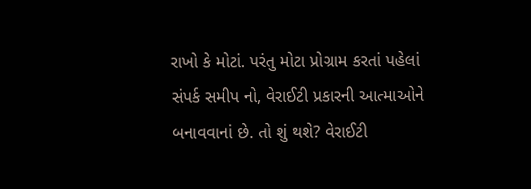રાખો કે મોટાં. પરંતુ મોટા પ્રોગ્રામ કરતાં પહેલાં સંપર્ક સમીપ નો, વેરાઈટી પ્રકારની આત્માઓને બનાવવાનાં છે. તો શું થશે? વેરાઈટી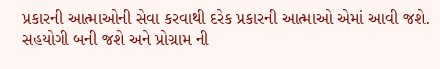પ્રકારની આત્માઓની સેવા કરવાથી દરેક પ્રકારની આત્માઓ એમાં આવી જશે. સહયોગી બની જશે અને પ્રોગ્રામ ની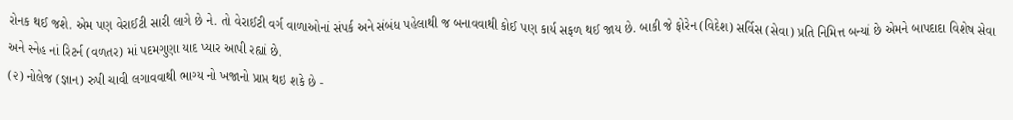રોનક થઈ જશે. એમ પણ વેરાઈટી સારી લાગે છે ને. તો વેરાઈટી વર્ગ વાળાઓનાં સંપર્ક અને સંબંધ પહેલાથી જ બનાવવાથી કોઈ પણ કાર્ય સફળ થઈ જાય છે. બાકી જે ફોરેન (વિદેશ) સર્વિસ (સેવા) પ્રતિ નિમિત્ત બન્યાં છે એમને બાપદાદા વિશેષ સેવા અને સ્નેહ નાં રિટર્ન (વળતર) માં પદમગુણા યાદ પ્યાર આપી રહ્યાં છે.
(૨) નોલેજ (જ્ઞાન) રુપી ચાવી લગાવવાથી ભાગ્ય નો ખજાનો પ્રાપ્ત થઇ શકે છે -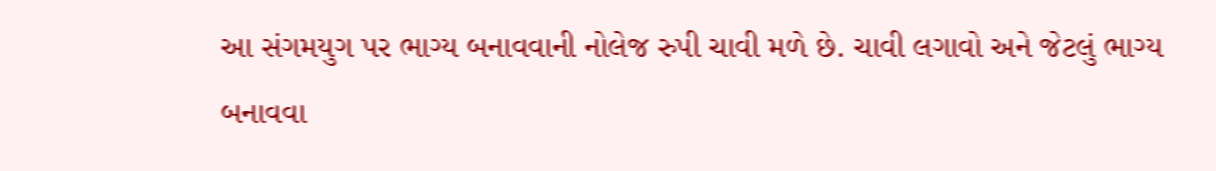આ સંગમયુગ પર ભાગ્ય બનાવવાની નોલેજ રુપી ચાવી મળે છે. ચાવી લગાવો અને જેટલું ભાગ્ય બનાવવા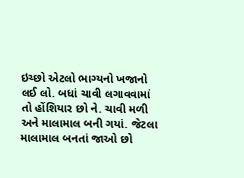ઇચ્છો એટલો ભાગ્યનો ખજાનો લઈ લો. બધાં ચાવી લગાવવામાં તો હોંશિયાર છો ને. ચાવી મળી અને માલામાલ બની ગયાં. જેટલા માલામાલ બનતાં જાઓ છો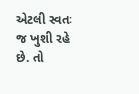એટલી સ્વતઃ જ ખુશી રહે છે. તો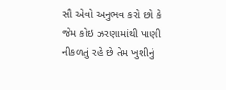સૌ એવો અનુભવ કરો છો કે જેમ કોઇ ઝરણામાંથી પાણી નીકળતું રહે છે તેમ ખુશીનું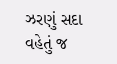ઝરણું સદા વહેતું જ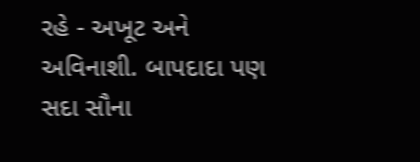રહે - અખૂટ અને અવિનાશી. બાપદાદા પણ સદા સૌના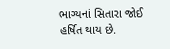ભાગ્યનાં સિતારા જોઈ હર્ષિત થાય છે.